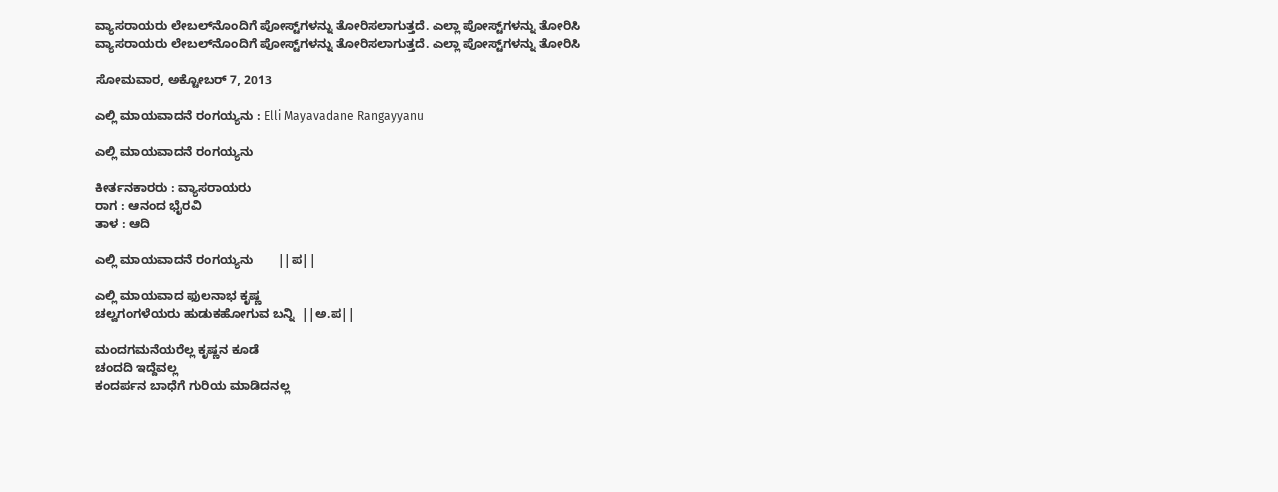ವ್ಯಾಸರಾಯರು ಲೇಬಲ್‌ನೊಂದಿಗೆ ಪೋಸ್ಟ್‌ಗಳನ್ನು ತೋರಿಸಲಾಗುತ್ತದೆ. ಎಲ್ಲಾ ಪೋಸ್ಟ್‌ಗಳನ್ನು ತೋರಿಸಿ
ವ್ಯಾಸರಾಯರು ಲೇಬಲ್‌ನೊಂದಿಗೆ ಪೋಸ್ಟ್‌ಗಳನ್ನು ತೋರಿಸಲಾಗುತ್ತದೆ. ಎಲ್ಲಾ ಪೋಸ್ಟ್‌ಗಳನ್ನು ತೋರಿಸಿ

ಸೋಮವಾರ, ಅಕ್ಟೋಬರ್ 7, 2013

ಎಲ್ಲಿ ಮಾಯವಾದನೆ ರಂಗಯ್ಯನು : Elli Mayavadane Rangayyanu

ಎಲ್ಲಿ ಮಾಯವಾದನೆ ರಂಗಯ್ಯನು

ಕೀರ್ತನಕಾರರು : ವ್ಯಾಸರಾಯರು
ರಾಗ : ಆನಂದ ಭೈರವಿ
ತಾಳ : ಆದಿ

ಎಲ್ಲಿ ಮಾಯವಾದನೆ ರಂಗಯ್ಯನು       ||ಪ||

ಎಲ್ಲಿ ಮಾಯವಾದ ಫುಲನಾಭ ಕೃಷ್ಣ
ಚಲ್ವಗಂಗಳೆಯರು ಹುಡುಕಹೋಗುವ ಬನ್ನಿ  ||ಅ.ಪ||

ಮಂದಗಮನೆಯರೆಲ್ಲ ಕೃಷ್ಣನ ಕೂಡೆ
ಚಂದದಿ ಇದ್ದೆವಲ್ಲ
ಕಂದರ್ಪನ ಬಾಧೆಗೆ ಗುರಿಯ ಮಾಡಿದನಲ್ಲ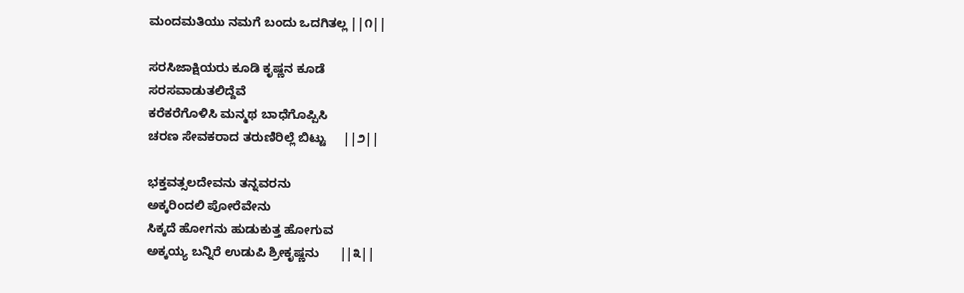ಮಂದಮತಿಯು ನಮಗೆ ಬಂದು ಒದಗಿತಲ್ಲ ||೧||

ಸರಸಿಜಾಕ್ಷಿಯರು ಕೂಡಿ ಕೃಷ್ಣನ ಕೂಡೆ
ಸರಸವಾಡುತಲಿದ್ದೆವೆ
ಕರೆಕರೆಗೊಳಿಸಿ ಮನ್ಮಥ ಬಾಧೆಗೊಪ್ಪಿಸಿ
ಚರಣ ಸೇವಕರಾದ ತರುಣಿರಿಲ್ಲೆ ಬಿಟ್ಟು     ||೨||

ಭಕ್ತವತ್ಸಲದೇವನು ತನ್ನವರನು
ಅಕ್ಕರಿಂದಲಿ ಪೋರೆವೇನು
ಸಿಕ್ಕದೆ ಹೋಗನು ಹುಡುಕುತ್ತ ಹೋಗುವ
ಅಕ್ಕಯ್ಯ ಬನ್ನಿರೆ ಉಡುಪಿ ಶ್ರೀಕೃಷ್ಣನು      ||೩||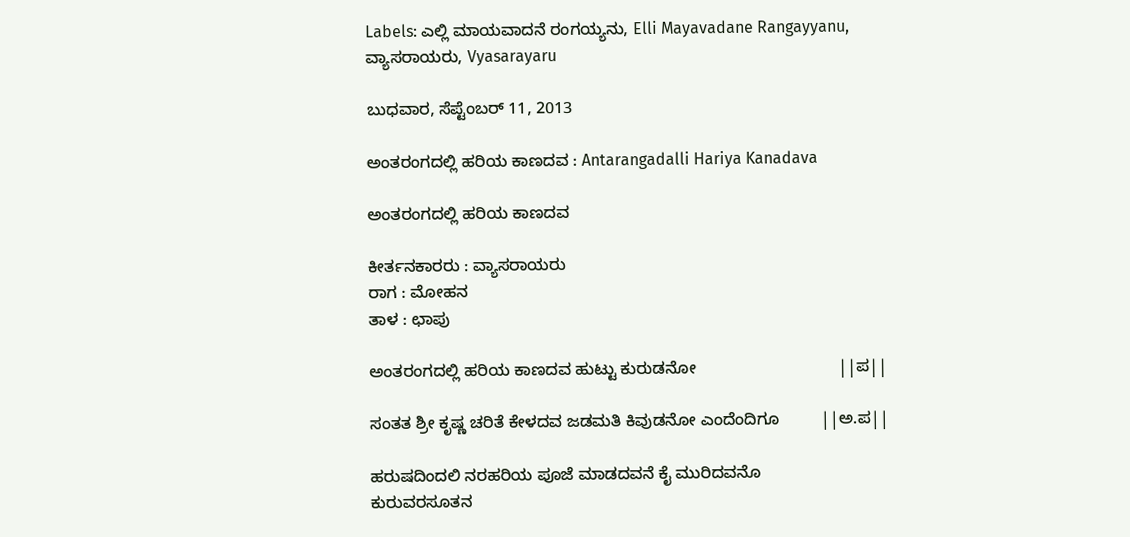Labels: ಎಲ್ಲಿ ಮಾಯವಾದನೆ ರಂಗಯ್ಯನು, Elli Mayavadane Rangayyanu, ವ್ಯಾಸರಾಯರು, Vyasarayaru

ಬುಧವಾರ, ಸೆಪ್ಟೆಂಬರ್ 11, 2013

ಅಂತರಂಗದಲ್ಲಿ ಹರಿಯ ಕಾಣದವ : Antarangadalli Hariya Kanadava

ಅಂತರಂಗದಲ್ಲಿ ಹರಿಯ ಕಾಣದವ

ಕೀರ್ತನಕಾರರು : ವ್ಯಾಸರಾಯರು
ರಾಗ : ಮೋಹನ
ತಾಳ : ಛಾಪು

ಅಂತರಂಗದಲ್ಲಿ ಹರಿಯ ಕಾಣದವ ಹುಟ್ಟು ಕುರುಡನೋ                               ||ಪ||

ಸಂತತ ಶ್ರೀ ಕೃಷ್ಣ ಚರಿತೆ ಕೇಳದವ ಜಡಮತಿ ಕಿವುಡನೋ ಎಂದೆಂದಿಗೂ         ||ಅ.ಪ||

ಹರುಷದಿಂದಲಿ ನರಹರಿಯ ಪೂಜೆ ಮಾಡದವನೆ ಕೈ ಮುರಿದವನೊ
ಕುರುವರಸೂತನ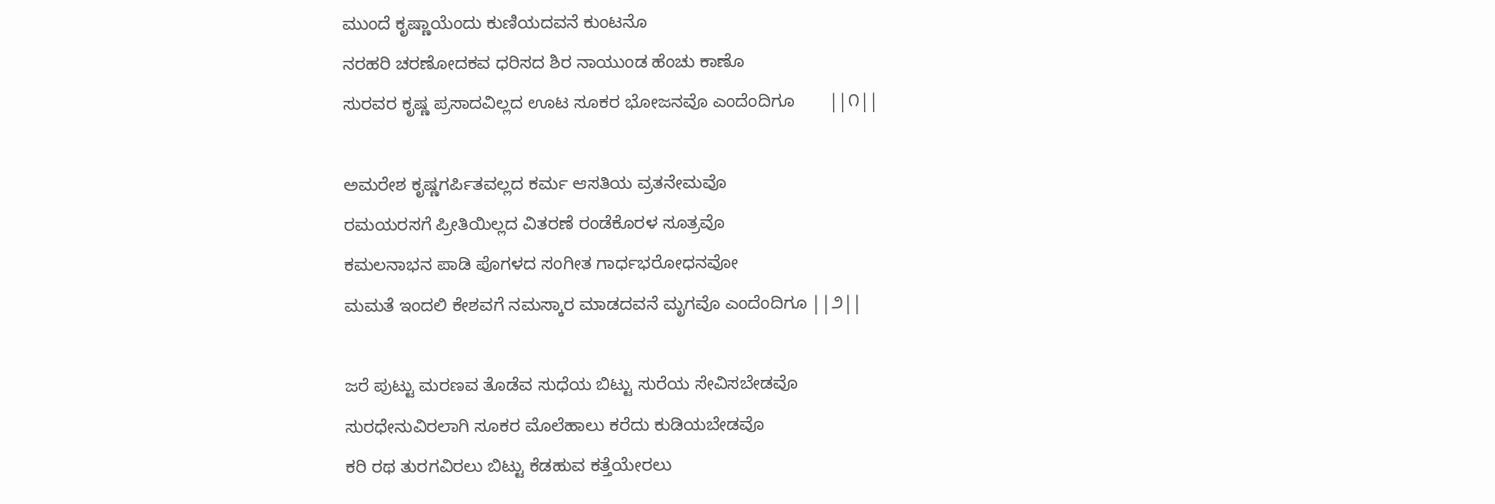ಮುಂದೆ ಕೃಷ್ಣಾಯೆಂದು ಕುಣಿಯದವನೆ ಕುಂಟನೊ
ನರಹರಿ ಚರಣೋದಕವ ಧರಿಸದ ಶಿರ ನಾಯುಂಡ ಹೆಂಚು ಕಾಣೊ
ಸುರವರ ಕೃಷ್ಣ ಪ್ರಸಾದವಿಲ್ಲದ ಊಟ ಸೂಕರ ಭೋಜನವೊ ಎಂದೆಂದಿಗೂ       ||೧||

ಅಮರೇಶ ಕೃಷ್ಣಗರ್ಪಿತವಲ್ಲದ ಕರ್ಮ ಆಸತಿಯ ವ್ರತನೇಮವೊ
ರಮಯರಸಗೆ ಪ್ರೀತಿಯಿಲ್ಲದ ವಿತರಣೆ ರಂಡೆಕೊರಳ ಸೂತ್ರವೊ
ಕಮಲನಾಭನ ಪಾಡಿ ಪೊಗಳದ ಸಂಗೀತ ಗಾರ್ಧಭರೋಧನವೋ
ಮಮತೆ ಇಂದಲಿ ಕೇಶವಗೆ ನಮಸ್ಕಾರ ಮಾಡದವನೆ ಮೃಗವೊ ಎಂದೆಂದಿಗೂ ||೨||

ಜರೆ ಪುಟ್ಟು ಮರಣವ ತೊಡೆವ ಸುಧೆಯ ಬಿಟ್ಟು ಸುರೆಯ ಸೇವಿಸಬೇಡವೊ
ಸುರಧೇನುವಿರಲಾಗಿ ಸೂಕರ ಮೊಲೆಹಾಲು ಕರೆದು ಕುಡಿಯಬೇಡವೊ
ಕರಿ ರಥ ತುರಗವಿರಲು ಬಿಟ್ಟು ಕೆಡಹುವ ಕತ್ತೆಯೇರಲು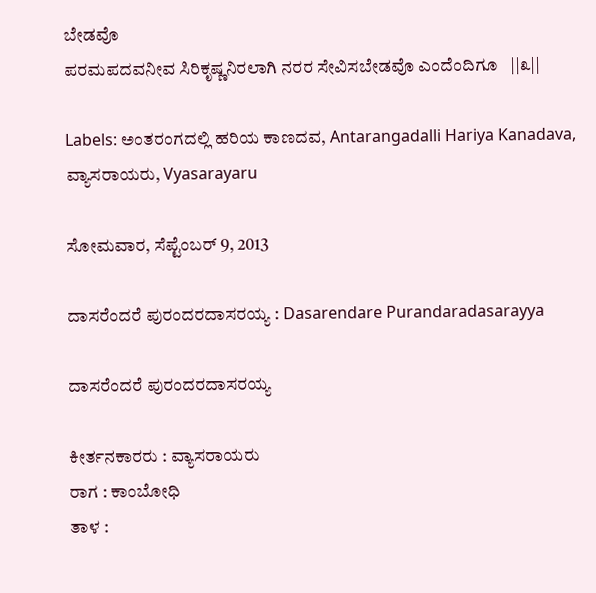ಬೇಡವೊ
ಪರಮಪದವನೀವ ಸಿರಿಕೃಷ್ಣನಿರಲಾಗಿ ನರರ ಸೇವಿಸಬೇಡವೊ ಎಂದೆಂದಿಗೂ   ||೩||

Labels: ಅಂತರಂಗದಲ್ಲಿ ಹರಿಯ ಕಾಣದವ, Antarangadalli Hariya Kanadava, ವ್ಯಾಸರಾಯರು, Vyasarayaru

ಸೋಮವಾರ, ಸೆಪ್ಟೆಂಬರ್ 9, 2013

ದಾಸರೆಂದರೆ ಪುರಂದರದಾಸರಯ್ಯ : Dasarendare Purandaradasarayya

ದಾಸರೆಂದರೆ ಪುರಂದರದಾಸರಯ್ಯ

ಕೀರ್ತನಕಾರರು : ವ್ಯಾಸರಾಯರು
ರಾಗ : ಕಾಂಬೋಧಿ
ತಾಳ :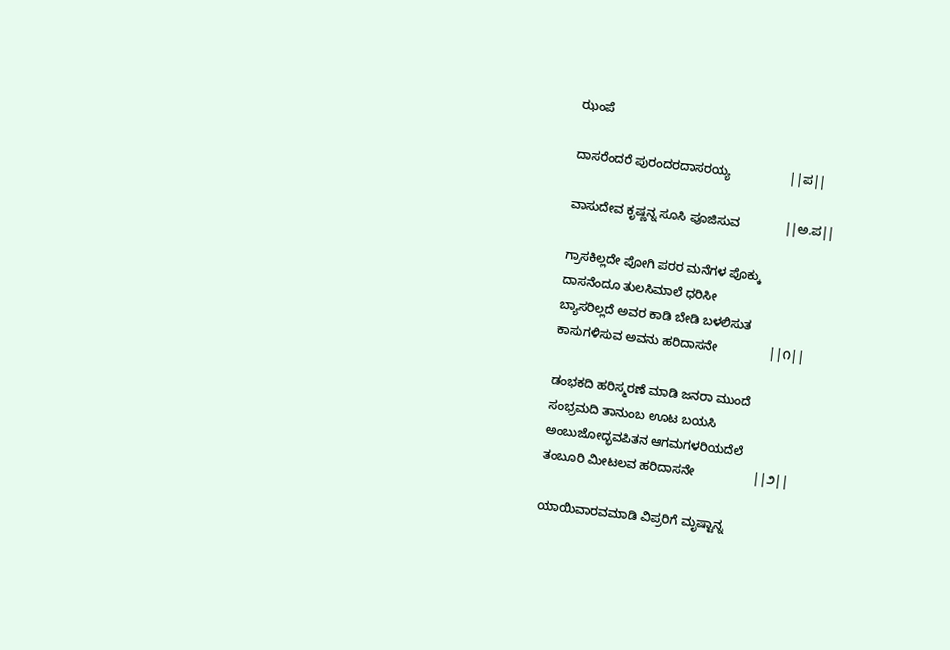ಝಂಪೆ

ದಾಸರೆಂದರೆ ಪುರಂದರದಾಸರಯ್ಯ                 ||ಪ||

ವಾಸುದೇವ ಕೃಷ್ಣನ್ನ ಸೂಸಿ ಪೂಜಿಸುವ             ||ಅ.ಪ||

ಗ್ರಾಸಕಿಲ್ಲದೇ ಪೋಗಿ ಪರರ ಮನೆಗಳ ಪೊಕ್ಕು
ದಾಸನೆಂದೂ ತುಲಸಿಮಾಲೆ ಧರಿಸೀ
ಬ್ಯಾಸರಿಲ್ಲದೆ ಅವರ ಕಾಡಿ ಬೇಡಿ ಬಳಲಿಸುತ
ಕಾಸುಗಳಿಸುವ ಅವನು ಹರಿದಾಸನೇ               ||೧||

ಡಂಭಕದಿ ಹರಿಸ್ಮರಣೆ ಮಾಡಿ ಜನರಾ ಮುಂದೆ
ಸಂಭ್ರಮದಿ ತಾನುಂಬ ಊಟ ಬಯಸಿ
ಅಂಬುಜೋದ್ಭವಪಿತನ ಆಗಮಗಳರಿಯದೆಲೆ
ತಂಬೂರಿ ಮೀಟಲವ ಹರಿದಾಸನೇ                 ||೨||

ಯಾಯಿವಾರವಮಾಡಿ ವಿಪ್ರರಿಗೆ ಮೃಷ್ಟಾನ್ನ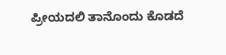ಪ್ರೀಯದಲಿ ತಾನೊಂದು ಕೊಡದೆ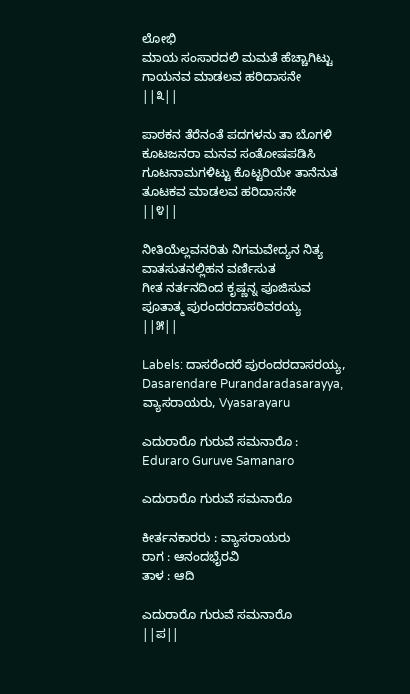ಲೋಭಿ
ಮಾಯ ಸಂಸಾರದಲಿ ಮಮತೆ ಹೆಚ್ಚಾಗಿಟ್ಟು
ಗಾಯನವ ಮಾಡಲವ ಹರಿದಾಸನೇ               ||೩||

ಪಾಠಕನ ತೆರೆನಂತೆ ಪದಗಳನು ತಾ ಬೊಗಳಿ
ಕೂಟಜನರಾ ಮನವ ಸಂತೋಷಪಡಿಸಿ
ಗೂಟನಾಮಗಳಿಟ್ಟು ಕೊಟ್ಟರಿಯೇ ತಾನೆನುತ
ತೂಟಕವ ಮಾಡಲವ ಹರಿದಾಸನೇ                ||೪||

ನೀತಿಯೆಲ್ಲವನರಿತು ನಿಗಮವೇದ್ಯನ ನಿತ್ಯ
ವಾತಸುತನಲ್ಲಿಹನ ವರ್ಣಿಸುತ
ಗೀತ ನರ್ತನದಿಂದ ಕೃಷ್ಣನ್ನ ಪೂಜಿಸುವ
ಪೂತಾತ್ಮ ಪುರಂದರದಾಸರಿವರಯ್ಯ             ||೫||

Labels: ದಾಸರೆಂದರೆ ಪುರಂದರದಾಸರಯ್ಯ, Dasarendare Purandaradasarayya,
ವ್ಯಾಸರಾಯರು, Vyasarayaru

ಎದುರಾರೊ ಗುರುವೆ ಸಮನಾರೊ : Eduraro Guruve Samanaro

ಎದುರಾರೊ ಗುರುವೆ ಸಮನಾರೊ

ಕೀರ್ತನಕಾರರು : ವ್ಯಾಸರಾಯರು
ರಾಗ : ಆನಂದಭೈರವಿ
ತಾಳ : ಆದಿ

ಎದುರಾರೊ ಗುರುವೆ ಸಮನಾರೊ                ||ಪ||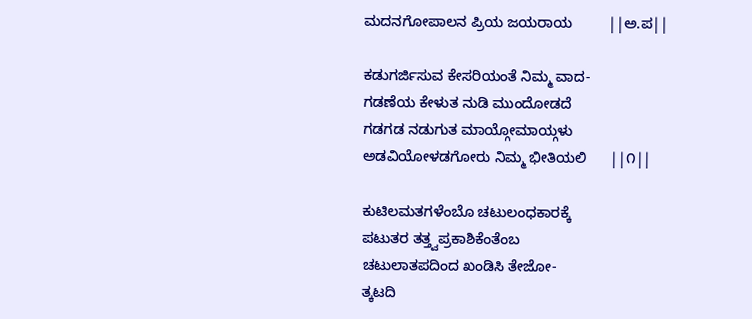ಮದನಗೋಪಾಲನ ಪ್ರಿಯ ಜಯರಾಯ         ||ಅ.ಪ||

ಕಡುಗರ್ಜಿಸುವ ಕೇಸರಿಯಂತೆ ನಿಮ್ಮ ವಾದ-
ಗಡಣೆಯ ಕೇಳುತ ನುಡಿ ಮುಂದೋಡದೆ
ಗಡಗಡ ನಡುಗುತ ಮಾಯ್ಗೋಮಾಯ್ಗಳು
ಅಡವಿಯೋಳಡಗೋರು ನಿಮ್ಮ ಭೀತಿಯಲಿ      ||೧||

ಕುಟಿಲಮತಗಳೆಂಬೊ ಚಟುಲಂಧಕಾರಕ್ಕೆ
ಪಟುತರ ತತ್ತ್ವಪ್ರಕಾಶಿಕೆಂತೆಂಬ
ಚಟುಲಾತಪದಿಂದ ಖಂಡಿಸಿ ತೇಜೋ-
ತ್ಕಟದಿ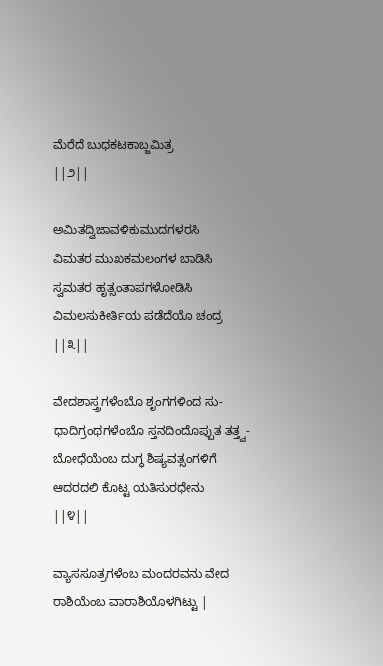ಮೆರೆದೆ ಬುಧಕಟಕಾಬ್ಜಮಿತ್ರ                ||೨||

ಅಮಿತದ್ವಿಜಾವಳಿಕುಮುದಗಳರಸಿ
ವಿಮತರ ಮುಖಕಮಲಂಗಳ ಬಾಡಿಸಿ
ಸ್ವಮತರ ಹೃತ್ಸಂತಾಪಗಳೋಡಿಸಿ
ವಿಮಲಸುಕೀರ್ತಿಯ ಪಡೆದೆಯೊ ಚಂದ್ರ            ||೩||

ವೇದಶಾಸ್ತ್ರಗಳೆಂಬೊ ಶೃಂಗಗಳಿಂದ ಸು-
ಧಾದಿಗ್ರಂಥಗಳೆಂಬೊ ಸ್ತನದಿಂದೊಪ್ಪುತ ತತ್ತ್ವ-
ಬೋಧೆಯೆಂಬ ದುಗ್ಧ ಶಿಷ್ಯವತ್ಸಂಗಳಿಗೆ
ಆದರದಲಿ ಕೊಟ್ಟ ಯತಿಸುರಧೇನು                  ||೪||

ವ್ಯಾಸಸೂತ್ರಗಳೆಂಬ ಮಂದರವನು ವೇದ
ರಾಶಿಯೆಂಬ ವಾರಾಶಿಯೊಳಗಿಟ್ಟು |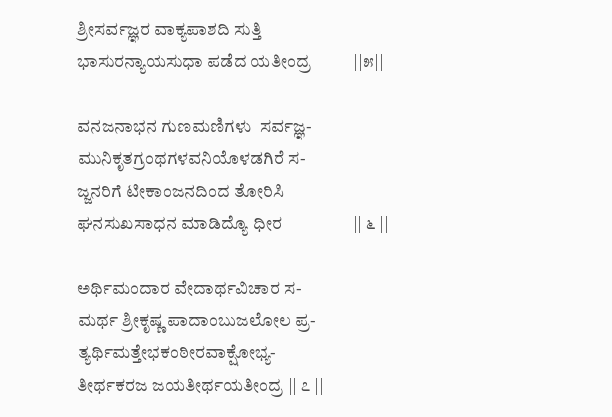ಶ್ರೀಸರ್ವಜ್ಞರ ವಾಕ್ಯಪಾಶದಿ ಸುತ್ತಿ
ಭಾಸುರನ್ಯಾಯಸುಧಾ ಪಡೆದ ಯತೀಂದ್ರ          ||೫||

ವನಜನಾಭನ ಗುಣಮಣಿಗಳು  ಸರ್ವಜ್ಞ-
ಮುನಿಕೃತಗ್ರಂಥಗಳವನಿಯೊಳಡಗಿರೆ ಸ-
ಜ್ಜನರಿಗೆ ಟೀಕಾಂಜನದಿಂದ ತೋರಿಸಿ
ಘನಸುಖಸಾಧನ ಮಾಡಿದ್ಯೊ ಧೀರ                 || ೬ ||

ಅರ್ಥಿಮಂದಾರ ವೇದಾರ್ಥವಿಚಾರ ಸ-
ಮರ್ಥ ಶ್ರೀಕೃಷ್ಣ ಪಾದಾಂಬುಜಲೋಲ ಪ್ರ-
ತ್ಯರ್ಥಿಮತ್ತೇಭಕಂಠೀರವಾಕ್ಷೋಭ್ಯ-
ತೀರ್ಥಕರಜ ಜಯತೀರ್ಥಯತೀಂದ್ರ || ೭ ||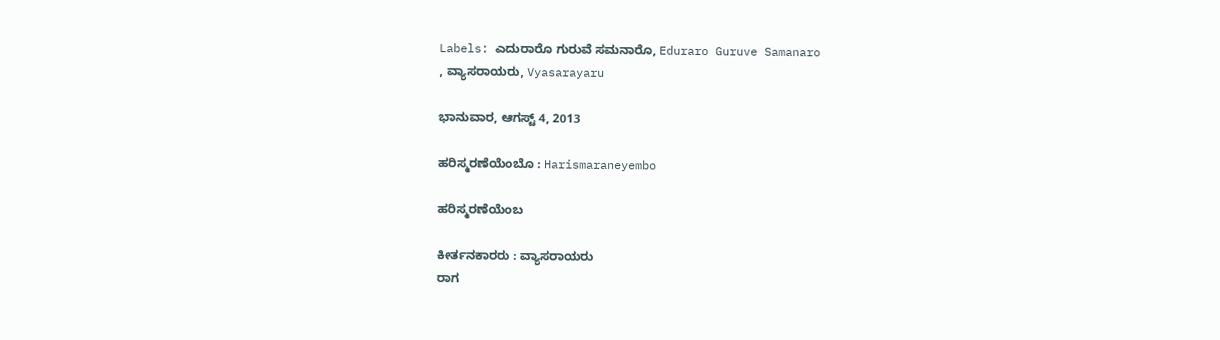Labels: ಎದುರಾರೊ ಗುರುವೆ ಸಮನಾರೊ, Eduraro Guruve Samanaro
, ವ್ಯಾಸರಾಯರು, Vyasarayaru

ಭಾನುವಾರ, ಆಗಸ್ಟ್ 4, 2013

ಹರಿಸ್ಮರಣೆಯೆಂಬೊ : Harismaraneyembo

ಹರಿಸ್ಮರಣೆಯೆಂಬ

ಕೀರ್ತನಕಾರರು : ವ್ಯಾಸರಾಯರು
ರಾಗ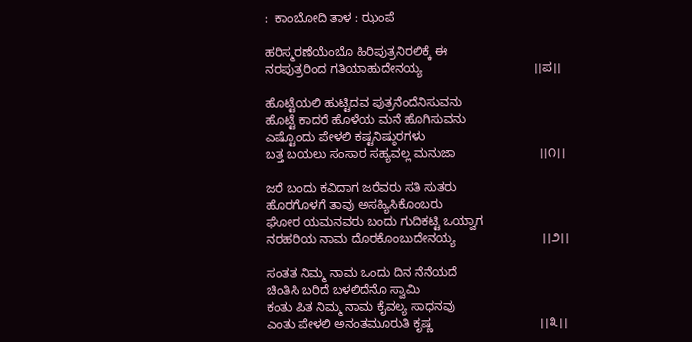:  ಕಾಂಬೋದಿ ತಾಳ : ಝಂಪೆ

ಹರಿಸ್ಮರಣೆಯೆಂಬೊ ಹಿರಿಪುತ್ರನಿರಲಿಕ್ಕೆ ಈ
ನರಪುತ್ರರಿಂದ ಗತಿಯಾಹುದೇನಯ್ಯ                                ।।ಪ।।

ಹೊಟ್ಟೆಯಲಿ ಹುಟ್ಟಿದವ ಪುತ್ರನೆಂದೆನಿಸುವನು
ಹೊಟ್ಟೆ ಕಾದರೆ ಹೊಳೆಯ ಮನೆ ಹೊಗಿಸುವನು
ಎಷ್ಟೊಂದು ಪೇಳಲಿ ಕಷ್ಟನಿಷ್ಠುರಗಳು
ಬತ್ತ ಬಯಲು ಸಂಸಾರ ಸಹ್ಯವಲ್ಲ ಮನುಜಾ                        ।।೧।।

ಜರೆ ಬಂದು ಕವಿದಾಗ ಜರೆವರು ಸತಿ ಸುತರು
ಹೊರಗೊಳಗೆ ತಾವು ಅಸಹ್ಯಿಸಿಕೊಂಬರು
ಘೋರ ಯಮನವರು ಬಂದು ಗುದಿಕಟ್ಟಿ ಒಯ್ವಾಗ
ನರಹರಿಯ ನಾಮ ದೊರಕೊಂಬುದೇನಯ್ಯ                         ।।೨।।

ಸಂತತ ನಿಮ್ಮ ನಾಮ ಒಂದು ದಿನ ನೆನೆಯದೆ
ಚಿಂತಿಸಿ ಬರಿದೆ ಬಳಲಿದೆನೊ ಸ್ವಾಮಿ
ಕಂತು ಪಿತ ನಿಮ್ಮ ನಾಮ ಕೈವಲ್ಯ ಸಾಧನವು
ಎಂತು ಪೇಳಲಿ ಅನಂತಮೂರುತಿ ಕೃಷ್ಣ                               ।।೩।।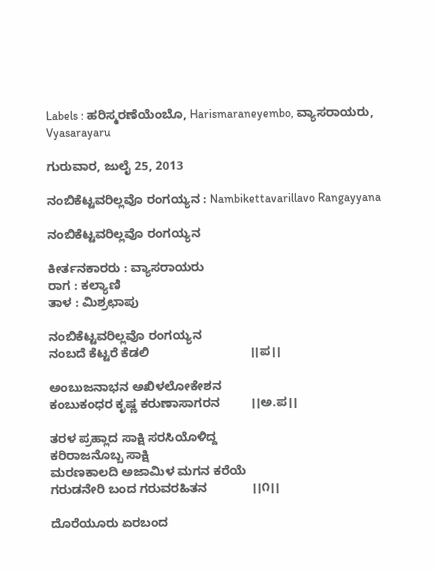Labels : ಹರಿಸ್ಮರಣೆಯೆಂಬೊ, Harismaraneyembo, ವ್ಯಾಸರಾಯರು, Vyasarayaru

ಗುರುವಾರ, ಜುಲೈ 25, 2013

ನಂಬಿಕೆಟ್ಟವರಿಲ್ಲವೊ ರಂಗಯ್ಯನ : Nambikettavarillavo Rangayyana

ನಂಬಿಕೆಟ್ಟವರಿಲ್ಲವೊ ರಂಗಯ್ಯನ

ಕೀರ್ತನಕಾರರು : ವ್ಯಾಸರಾಯರು
ರಾಗ : ಕಲ್ಯಾಣಿ
ತಾಳ : ಮಿಶ್ರಛಾಪು

ನಂಬಿಕೆಟ್ಟವರಿಲ್ಲವೊ ರಂಗಯ್ಯನ
ನಂಬದೆ ಕೆಟ್ಟರೆ ಕೆಡಲಿ                             ।।ಪ।।

ಅಂಬುಜನಾಭನ ಅಖಿಳಲೋಕೇಶನ
ಕಂಬುಕಂಧರ ಕೃಷ್ಣ ಕರುಣಾಸಾಗರನ         ।।ಅ.ಪ।।

ತರಳ ಪ್ರಹ್ಲಾದ ಸಾಕ್ಷಿ ಸರಸಿಯೊಳಿದ್ದ
ಕರಿರಾಜನೊಬ್ಬ ಸಾಕ್ಷಿ
ಮರಣಕಾಲದಿ ಅಜಾಮಿಳ ಮಗನ ಕರೆಯೆ
ಗರುಡನೇರಿ ಬಂದ ಗರುವರಹಿತನ             ।।೧।।

ದೊರೆಯೂರು ಏರಬಂದ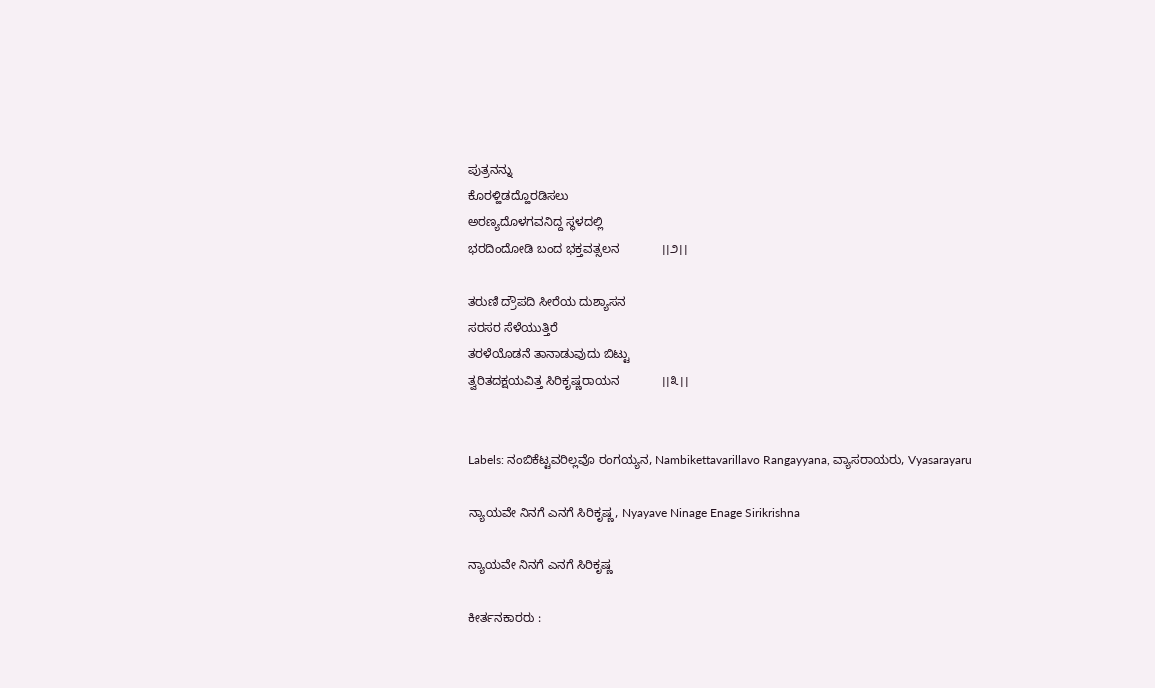ಪುತ್ರನನ್ನು
ಕೊರಳ್ಹಿಡದ್ಹೊರಡಿಸಲು
ಅರಣ್ಯದೊಳಗವನಿದ್ದ ಸ್ಥಳದಲ್ಲಿ
ಭರದಿಂದೋಡಿ ಬಂದ ಭಕ್ತವತ್ಸಲನ            ।।೨।।

ತರುಣಿ ದ್ರೌಪದಿ ಸೀರೆಯ ದುಶ್ಯಾಸನ
ಸರಸರ ಸೆಳೆಯುತ್ತಿರೆ
ತರಳೆಯೊಡನೆ ತಾನಾಡುವುದು ಬಿಟ್ಟು
ತ್ವರಿತದಕ್ಷಯವಿತ್ತ ಸಿರಿಕೃಷ್ಣರಾಯನ            ।।೩।।


Labels: ನಂಬಿಕೆಟ್ಟವರಿಲ್ಲವೊ ರಂಗಯ್ಯನ, Nambikettavarillavo Rangayyana, ವ್ಯಾಸರಾಯರು, Vyasarayaru

ನ್ಯಾಯವೇ ನಿನಗೆ ಎನಗೆ ಸಿರಿಕೃಷ್ಣ, Nyayave Ninage Enage Sirikrishna

ನ್ಯಾಯವೇ ನಿನಗೆ ಎನಗೆ ಸಿರಿಕೃಷ್ಣ

ಕೀರ್ತನಕಾರರು :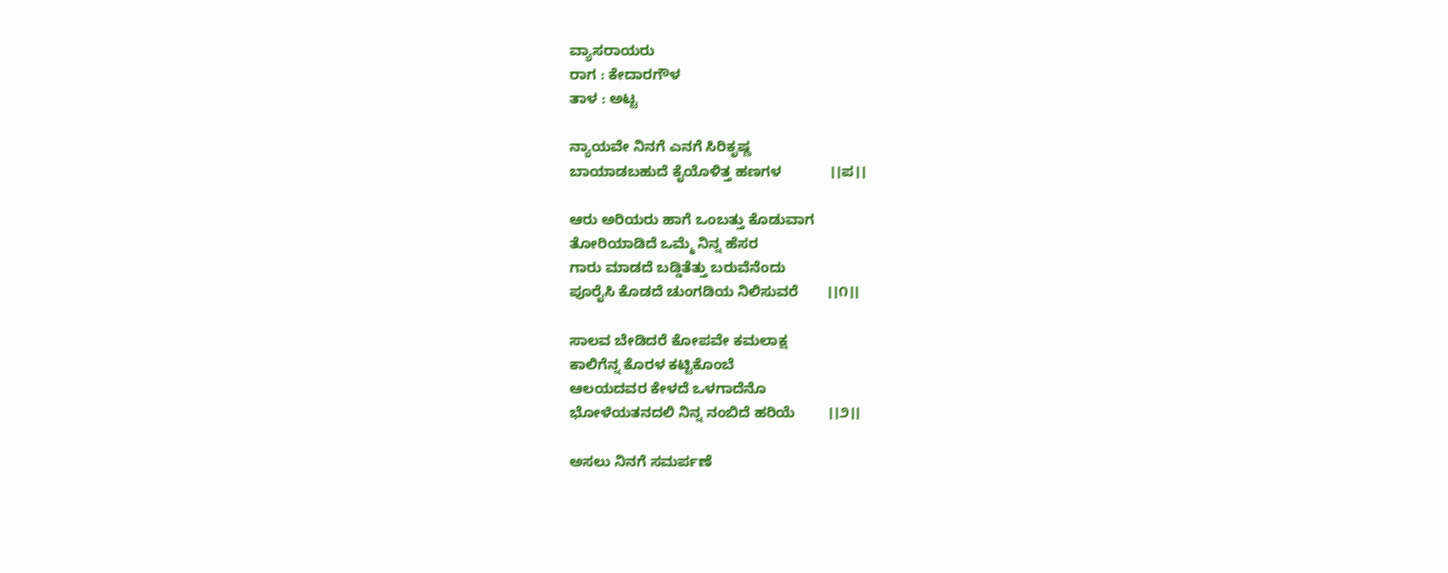ವ್ಯಾಸರಾಯರು
ರಾಗ : ಕೇದಾರಗೌಳ
ತಾಳ : ಅಟ್ಟ

ನ್ಯಾಯವೇ ನಿನಗೆ ಎನಗೆ ಸಿರಿಕೃಷ್ಣ
ಬಾಯಾಡಬಹುದೆ ಕೈಯೊಳಿತ್ತ ಹಣಗಳ            ।।ಪ।।

ಆರು ಅರಿಯರು ಹಾಗೆ ಒಂಬತ್ತು ಕೊಡುವಾಗ
ತೋರಿಯಾಡಿದೆ ಒಮ್ಮೆ ನಿನ್ನ ಹೆಸರ
ಗಾರು ಮಾಡದೆ ಬಡ್ಡಿತೆತ್ತು ಬರುವೆನೆಂದು
ಪೂರೈಸಿ ಕೊಡದೆ ಚುಂಗಡಿಯ ನಿಲಿಸುವರೆ       ।।೧।।

ಸಾಲವ ಬೇಡಿದರೆ ಕೋಪವೇ ಕಮಲಾಕ್ಷ
ಕಾಲಿಗೆನ್ನ ಕೊರಳ ಕಟ್ಟಿಕೊಂಬೆ
ಆಲಯದವರ ಕೇಳದೆ ಒಳಗಾದೆನೊ
ಭೋಳೆಯತನದಲಿ ನಿನ್ನ ನಂಬಿದೆ ಹರಿಯೆ        ।।೨।।

ಅಸಲು ನಿನಗೆ ಸಮರ್ಪಣೆ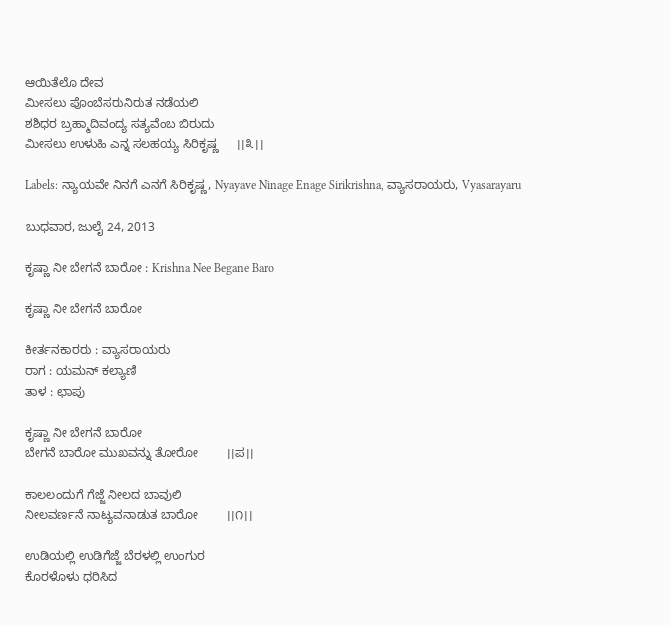ಆಯಿತೆಲೊ ದೇವ
ಮೀಸಲು ಪೊಂಬೆಸರುನಿರುತ ನಡೆಯಲಿ
ಶಶಿಧರ ಬ್ರಹ್ಮಾದಿವಂದ್ಯ ಸತ್ಯವೆಂಬ ಬಿರುದು
ಮೀಸಲು ಉಳುಹಿ ಎನ್ನ ಸಲಹಯ್ಯ ಸಿರಿಕೃಷ್ಣ     ।।೩।।

Labels: ನ್ಯಾಯವೇ ನಿನಗೆ ಎನಗೆ ಸಿರಿಕೃಷ್ಣ, Nyayave Ninage Enage Sirikrishna, ವ್ಯಾಸರಾಯರು, Vyasarayaru

ಬುಧವಾರ, ಜುಲೈ 24, 2013

ಕೃಷ್ಣಾ ನೀ ಬೇಗನೆ ಬಾರೋ : Krishna Nee Begane Baro

ಕೃಷ್ಣಾ ನೀ ಬೇಗನೆ ಬಾರೋ

ಕೀರ್ತನಕಾರರು : ವ್ಯಾಸರಾಯರು
ರಾಗ : ಯಮನ್ ಕಲ್ಯಾಣಿ
ತಾಳ : ಛಾಪು

ಕೃಷ್ಣಾ ನೀ ಬೇಗನೆ ಬಾರೋ
ಬೇಗನೆ ಬಾರೋ ಮುಖವನ್ನು ತೋರೋ        ।।ಪ।।

ಕಾಲಲಂದುಗೆ ಗೆಜ್ಜೆ ನೀಲದ ಬಾವುಲಿ
ನೀಲವರ್ಣನೆ ನಾಟ್ಯವನಾಡುತ ಬಾರೋ        ।।೧।।

ಉಡಿಯಲ್ಲಿ ಉಡಿಗೆಜ್ಜೆ ಬೆರಳಲ್ಲಿ ಉಂಗುರ
ಕೊರಳೊಳು ಧರಿಸಿದ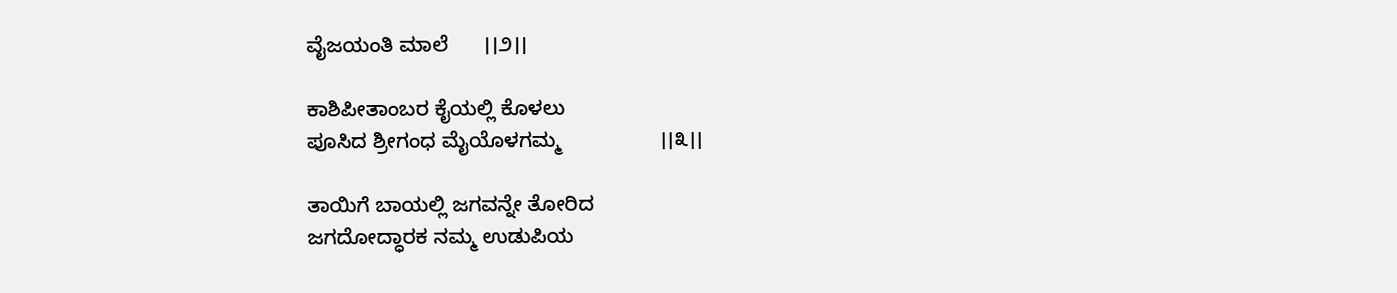ವೈಜಯಂತಿ ಮಾಲೆ      ।।೨।।

ಕಾಶಿಪೀತಾಂಬರ ಕೈಯಲ್ಲಿ ಕೊಳಲು
ಪೂಸಿದ ಶ್ರೀಗಂಧ ಮೈಯೊಳಗಮ್ಮ                 ।।೩।।

ತಾಯಿಗೆ ಬಾಯಲ್ಲಿ ಜಗವನ್ನೇ ತೋರಿದ
ಜಗದೋದ್ಧಾರಕ ನಮ್ಮ ಉಡುಪಿಯ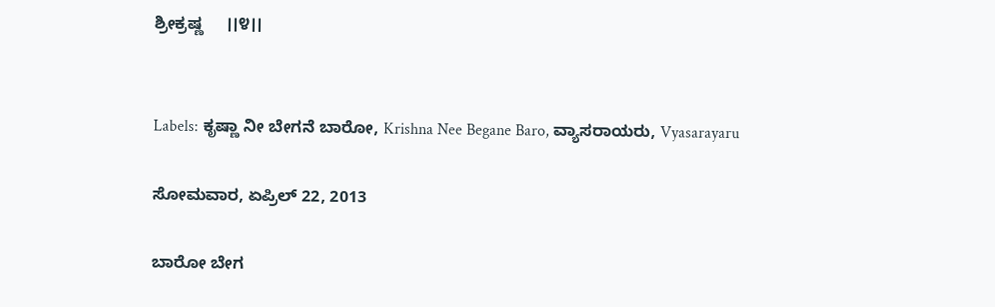ಶ್ರೀಕ್ರಷ್ಣ     ।।೪।।


Labels: ಕೃಷ್ಣಾ ನೀ ಬೇಗನೆ ಬಾರೋ, Krishna Nee Begane Baro, ವ್ಯಾಸರಾಯರು, Vyasarayaru

ಸೋಮವಾರ, ಏಪ್ರಿಲ್ 22, 2013

ಬಾರೋ ಬೇಗ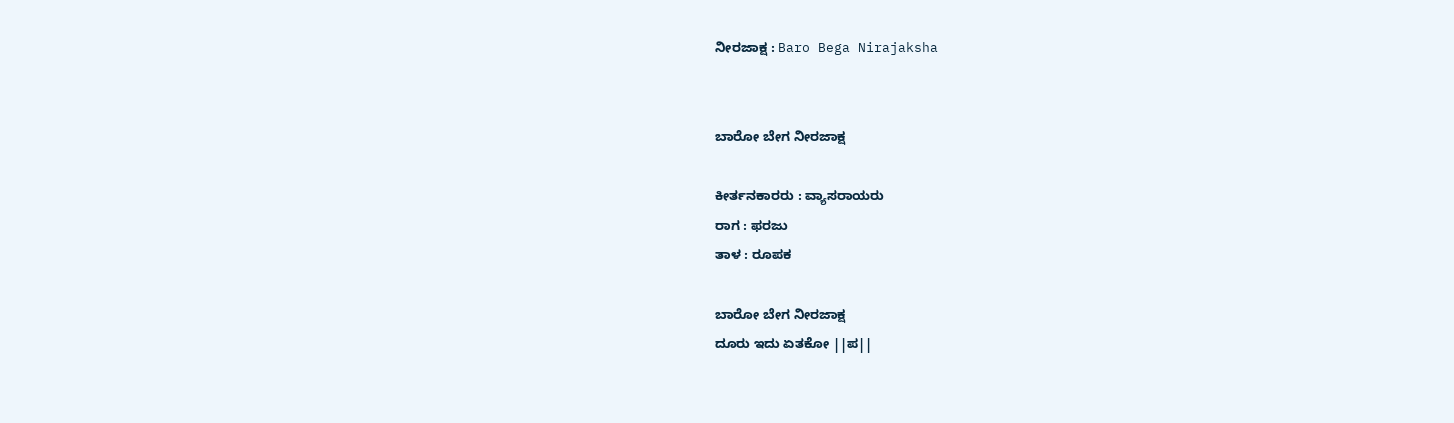ನೀರಜಾಕ್ಷ : Baro Bega Nirajaksha


ಬಾರೋ ಬೇಗ ನೀರಜಾಕ್ಷ

ಕೀರ್ತನಕಾರರು : ವ್ಯಾಸರಾಯರು
ರಾಗ : ಫರಜು
ತಾಳ : ರೂಪಕ

ಬಾರೋ ಬೇಗ ನೀರಜಾಕ್ಷ
ದೂರು ಇದು ಏತಕೋ ||ಪ||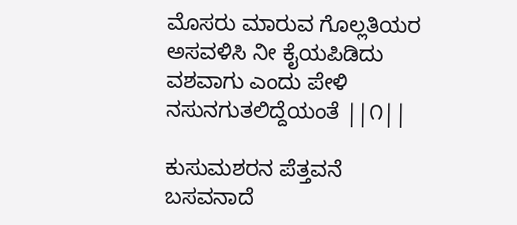ಮೊಸರು ಮಾರುವ ಗೊಲ್ಲತಿಯರ
ಅಸವಳಿಸಿ ನೀ ಕೈಯಪಿಡಿದು
ವಶವಾಗು ಎಂದು ಪೇಳಿ
ನಸುನಗುತಲಿದ್ದೆಯಂತೆ ||೧||

ಕುಸುಮಶರನ ಪೆತ್ತವನೆ
ಬಸವನಾದೆ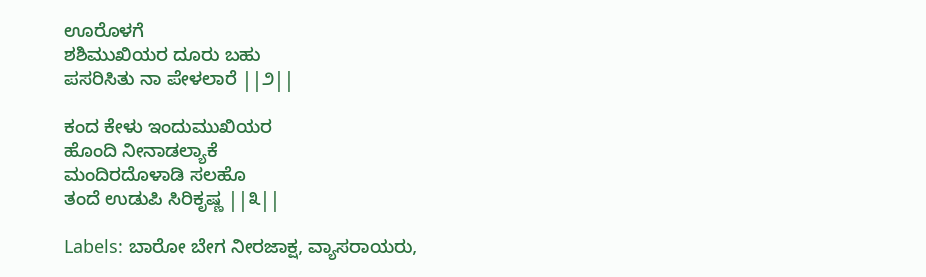ಊರೊಳಗೆ
ಶಶಿಮುಖಿಯರ ದೂರು ಬಹು
ಪಸರಿಸಿತು ನಾ ಪೇಳಲಾರೆ ||೨||

ಕಂದ ಕೇಳು ಇಂದುಮುಖಿಯರ
ಹೊಂದಿ ನೀನಾಡಲ್ಯಾಕೆ
ಮಂದಿರದೊಳಾಡಿ ಸಲಹೊ
ತಂದೆ ಉಡುಪಿ ಸಿರಿಕೃಷ್ಣ ||೩||

Labels: ಬಾರೋ ಬೇಗ ನೀರಜಾಕ್ಷ, ವ್ಯಾಸರಾಯರು,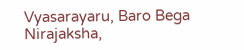Vyasarayaru, Baro Bega Nirajaksha,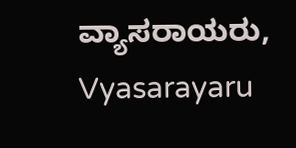ವ್ಯಾಸರಾಯರು, Vyasarayaru